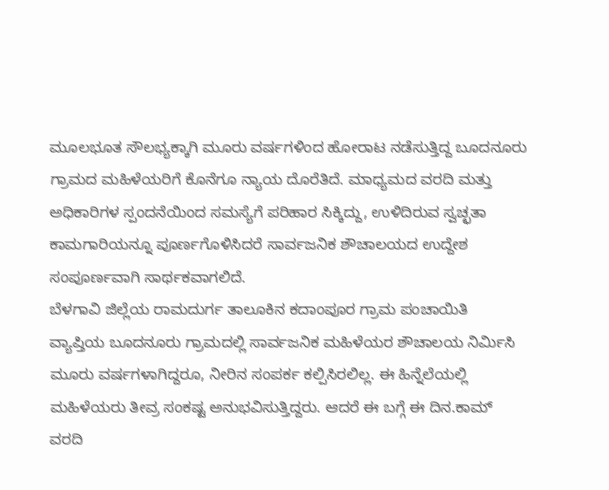ಮೂಲಭೂತ ಸೌಲಭ್ಯಕ್ಕಾಗಿ ಮೂರು ವರ್ಷಗಳಿಂದ ಹೋರಾಟ ನಡೆಸುತ್ತಿದ್ದ ಬೂದನೂರು ಗ್ರಾಮದ ಮಹಿಳೆಯರಿಗೆ ಕೊನೆಗೂ ನ್ಯಾಯ ದೊರೆತಿದೆ. ಮಾಧ್ಯಮದ ವರದಿ ಮತ್ತು ಅಧಿಕಾರಿಗಳ ಸ್ಪಂದನೆಯಿಂದ ಸಮಸ್ಯೆಗೆ ಪರಿಹಾರ ಸಿಕ್ಕಿದ್ದು, ಉಳಿದಿರುವ ಸ್ವಚ್ಛತಾ ಕಾಮಗಾರಿಯನ್ನೂ ಪೂರ್ಣಗೊಳಿಸಿದರೆ ಸಾರ್ವಜನಿಕ ಶೌಚಾಲಯದ ಉದ್ದೇಶ ಸಂಪೂರ್ಣವಾಗಿ ಸಾರ್ಥಕವಾಗಲಿದೆ.
ಬೆಳಗಾವಿ ಜಿಲ್ಲೆಯ ರಾಮದುರ್ಗ ತಾಲೂಕಿನ ಕದಾಂಪೂರ ಗ್ರಾಮ ಪಂಚಾಯಿತಿ ವ್ಯಾಪ್ತಿಯ ಬೂದನೂರು ಗ್ರಾಮದಲ್ಲಿ ಸಾರ್ವಜನಿಕ ಮಹಿಳೆಯರ ಶೌಚಾಲಯ ನಿರ್ಮಿಸಿ ಮೂರು ವರ್ಷಗಳಾಗಿದ್ದರೂ, ನೀರಿನ ಸಂಪರ್ಕ ಕಲ್ಪಿಸಿರಲಿಲ್ಲ. ಈ ಹಿನ್ನೆಲೆಯಲ್ಲಿ ಮಹಿಳೆಯರು ತೀವ್ರ ಸಂಕಷ್ಟ ಅನುಭವಿಸುತ್ತಿದ್ದರು. ಆದರೆ ಈ ಬಗ್ಗೆ ಈ ದಿನ.ಕಾಮ್ ವರದಿ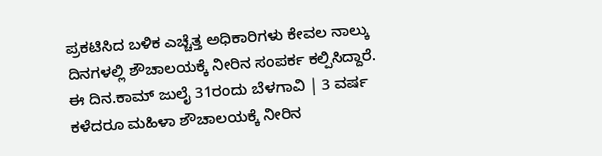ಪ್ರಕಟಿಸಿದ ಬಳಿಕ ಎಚ್ಚೆತ್ತ ಅಧಿಕಾರಿಗಳು ಕೇವಲ ನಾಲ್ಕು ದಿನಗಳಲ್ಲಿ ಶೌಚಾಲಯಕ್ಕೆ ನೀರಿನ ಸಂಪರ್ಕ ಕಲ್ಪಿಸಿದ್ದಾರೆ.
ಈ ದಿನ.ಕಾಮ್ ಜುಲೈ 31ರಂದು ಬೆಳಗಾವಿ | 3 ವರ್ಷ ಕಳೆದರೂ ಮಹಿಳಾ ಶೌಚಾಲಯಕ್ಕೆ ನೀರಿನ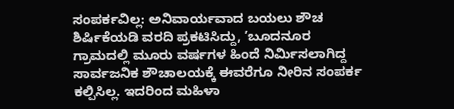ಸಂಪರ್ಕವಿಲ್ಲ: ಅನಿವಾರ್ಯವಾದ ಬಯಲು ಶೌಚ ಶಿರ್ಷಿಕೆಯಡಿ ವರದಿ ಪ್ರಕಟಿಸಿದ್ದು, ʼಬೂದನೂರ ಗ್ರಾಮದಲ್ಲಿ ಮೂರು ವರ್ಷಗಳ ಹಿಂದೆ ನಿರ್ಮಿಸಲಾಗಿದ್ದ ಸಾರ್ವಜನಿಕ ಶೌಚಾಲಯಕ್ಕೆ ಈವರೆಗೂ ನೀರಿನ ಸಂಪರ್ಕ ಕಲ್ಪಿಸಿಲ್ಲ. ಇದರಿಂದ ಮಹಿಳಾ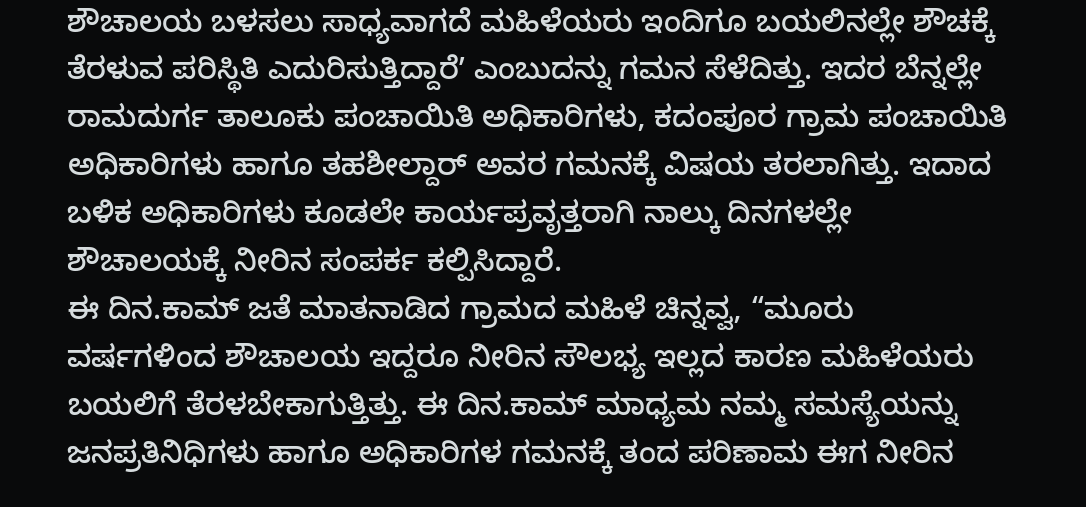ಶೌಚಾಲಯ ಬಳಸಲು ಸಾಧ್ಯವಾಗದೆ ಮಹಿಳೆಯರು ಇಂದಿಗೂ ಬಯಲಿನಲ್ಲೇ ಶೌಚಕ್ಕೆ ತೆರಳುವ ಪರಿಸ್ಥಿತಿ ಎದುರಿಸುತ್ತಿದ್ದಾರೆʼ ಎಂಬುದನ್ನು ಗಮನ ಸೆಳೆದಿತ್ತು. ಇದರ ಬೆನ್ನಲ್ಲೇ ರಾಮದುರ್ಗ ತಾಲೂಕು ಪಂಚಾಯಿತಿ ಅಧಿಕಾರಿಗಳು, ಕದಂಪೂರ ಗ್ರಾಮ ಪಂಚಾಯಿತಿ ಅಧಿಕಾರಿಗಳು ಹಾಗೂ ತಹಶೀಲ್ದಾರ್ ಅವರ ಗಮನಕ್ಕೆ ವಿಷಯ ತರಲಾಗಿತ್ತು. ಇದಾದ ಬಳಿಕ ಅಧಿಕಾರಿಗಳು ಕೂಡಲೇ ಕಾರ್ಯಪ್ರವೃತ್ತರಾಗಿ ನಾಲ್ಕು ದಿನಗಳಲ್ಲೇ ಶೌಚಾಲಯಕ್ಕೆ ನೀರಿನ ಸಂಪರ್ಕ ಕಲ್ಪಿಸಿದ್ದಾರೆ.
ಈ ದಿನ.ಕಾಮ್ ಜತೆ ಮಾತನಾಡಿದ ಗ್ರಾಮದ ಮಹಿಳೆ ಚಿನ್ನವ್ವ, “ಮೂರು ವರ್ಷಗಳಿಂದ ಶೌಚಾಲಯ ಇದ್ದರೂ ನೀರಿನ ಸೌಲಭ್ಯ ಇಲ್ಲದ ಕಾರಣ ಮಹಿಳೆಯರು ಬಯಲಿಗೆ ತೆರಳಬೇಕಾಗುತ್ತಿತ್ತು. ಈ ದಿನ.ಕಾಮ್ ಮಾಧ್ಯಮ ನಮ್ಮ ಸಮಸ್ಯೆಯನ್ನು ಜನಪ್ರತಿನಿಧಿಗಳು ಹಾಗೂ ಅಧಿಕಾರಿಗಳ ಗಮನಕ್ಕೆ ತಂದ ಪರಿಣಾಮ ಈಗ ನೀರಿನ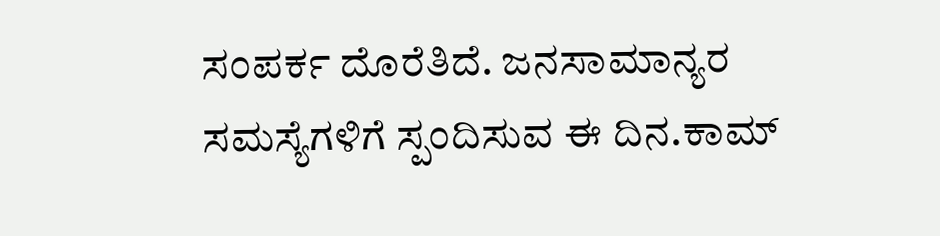ಸಂಪರ್ಕ ದೊರೆತಿದೆ. ಜನಸಾಮಾನ್ಯರ ಸಮಸ್ಯೆಗಳಿಗೆ ಸ್ಪಂದಿಸುವ ಈ ದಿನ.ಕಾಮ್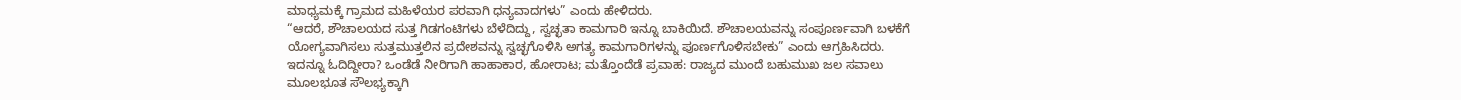ಮಾಧ್ಯಮಕ್ಕೆ ಗ್ರಾಮದ ಮಹಿಳೆಯರ ಪರವಾಗಿ ಧನ್ಯವಾದಗಳು” ಎಂದು ಹೇಳಿದರು.
“ಆದರೆ, ಶೌಚಾಲಯದ ಸುತ್ತ ಗಿಡಗಂಟಿಗಳು ಬೆಳೆದಿದ್ದು, ಸ್ವಚ್ಛತಾ ಕಾಮಗಾರಿ ಇನ್ನೂ ಬಾಕಿಯಿದೆ. ಶೌಚಾಲಯವನ್ನು ಸಂಪೂರ್ಣವಾಗಿ ಬಳಕೆಗೆ ಯೋಗ್ಯವಾಗಿಸಲು ಸುತ್ತಮುತ್ತಲಿನ ಪ್ರದೇಶವನ್ನು ಸ್ವಚ್ಛಗೊಳಿಸಿ ಅಗತ್ಯ ಕಾಮಗಾರಿಗಳನ್ನು ಪೂರ್ಣಗೊಳಿಸಬೇಕು” ಎಂದು ಆಗ್ರಹಿಸಿದರು.
ಇದನ್ನೂ ಓದಿದ್ದೀರಾ? ಒಂಡೆಡೆ ನೀರಿಗಾಗಿ ಹಾಹಾಕಾರ, ಹೋರಾಟ; ಮತ್ತೊಂದೆಡೆ ಪ್ರವಾಹ: ರಾಜ್ಯದ ಮುಂದೆ ಬಹುಮುಖ ಜಲ ಸವಾಲು
ಮೂಲಭೂತ ಸೌಲಭ್ಯಕ್ಕಾಗಿ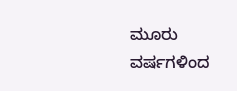ಮೂರು ವರ್ಷಗಳಿಂದ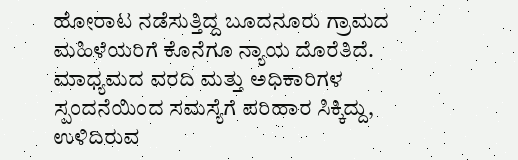ಹೋರಾಟ ನಡೆಸುತ್ತಿದ್ದ ಬೂದನೂರು ಗ್ರಾಮದ ಮಹಿಳೆಯರಿಗೆ ಕೊನೆಗೂ ನ್ಯಾಯ ದೊರೆತಿದೆ. ಮಾಧ್ಯಮದ ವರದಿ ಮತ್ತು ಅಧಿಕಾರಿಗಳ ಸ್ಪಂದನೆಯಿಂದ ಸಮಸ್ಯೆಗೆ ಪರಿಹಾರ ಸಿಕ್ಕಿದ್ದು, ಉಳಿದಿರುವ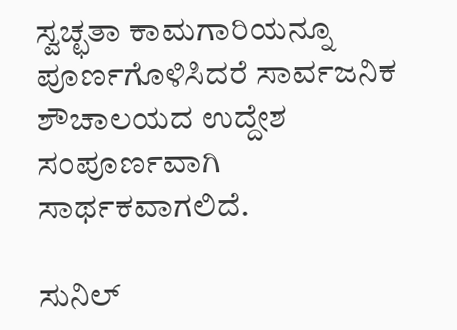ಸ್ವಚ್ಛತಾ ಕಾಮಗಾರಿಯನ್ನೂ ಪೂರ್ಣಗೊಳಿಸಿದರೆ ಸಾರ್ವಜನಿಕ ಶೌಚಾಲಯದ ಉದ್ದೇಶ ಸಂಪೂರ್ಣವಾಗಿ ಸಾರ್ಥಕವಾಗಲಿದೆ.

ಸುನಿಲ್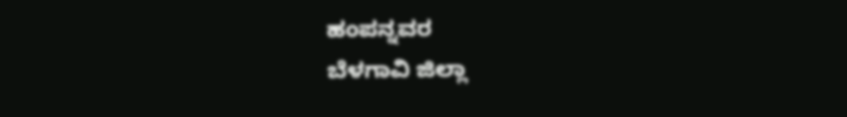ಹಂಪನ್ನವರ
ಬೆಳಗಾವಿ ಜಿಲ್ಲಾ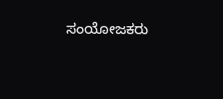ಸಂಯೋಜಕರು